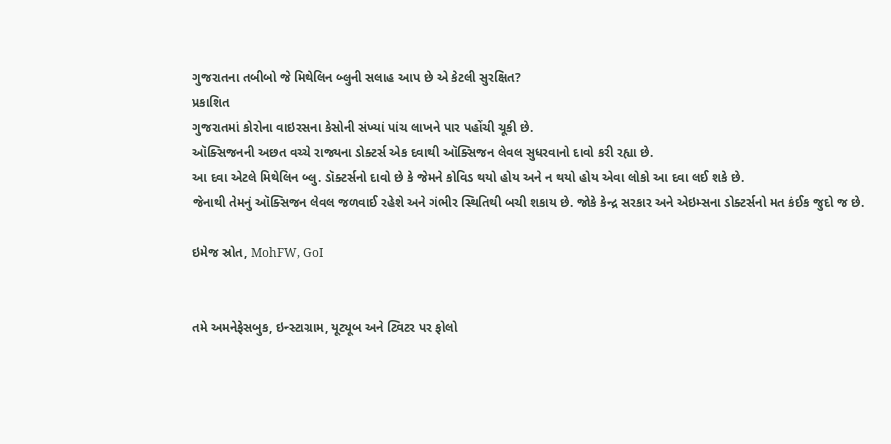ગુજરાતના તબીબો જે મિથેલિન બ્લુની સલાહ આપ છે એ કેટલી સુરક્ષિત?
પ્રકાશિત
ગુજરાતમાં કોરોના વાઇરસના કેસોની સંખ્યાં પાંચ લાખને પાર પહોંચી ચૂકી છે.
ઑક્સિજનની અછત વચ્ચે રાજ્યના ડોક્ટર્સ એક દવાથી ઑક્સિજન લેવલ સુધરવાનો દાવો કરી રહ્યા છે.
આ દવા એટલે મિથેલિન બ્લુ. ડૉક્ટર્સનો દાવો છે કે જેમને કોવિડ થયો હોય અને ન થયો હોય એવા લોકો આ દવા લઈ શકે છે.
જેનાથી તેમનું ઑક્સિજન લેવલ જળવાઈ રહેશે અને ગંભીર સ્થિતિથી બચી શકાય છે. જોકે કેન્દ્ર સરકાર અને એઇમ્સના ડોક્ટર્સનો મત કંઈક જુદો જ છે.

ઇમેજ સ્રોત, MohFW, GoI


તમે અમનેફેસબુક, ઇન્સ્ટાગ્રામ, યૂટ્યૂબ અને ટ્વિટર પર ફોલો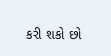કરી શકો છો